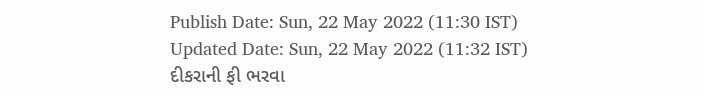Publish Date: Sun, 22 May 2022 (11:30 IST)
Updated Date: Sun, 22 May 2022 (11:32 IST)
દીકરાની ફી ભરવા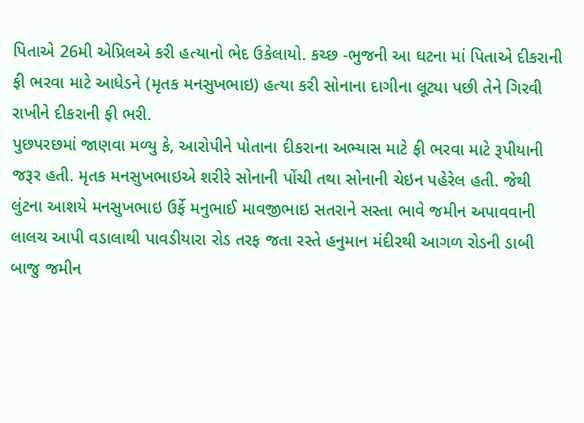પિતાએ 26મી એપ્રિલએ કરી હત્યાનો ભેદ ઉકેલાયો. કચ્છ -ભુજની આ ઘટના માં પિતાએ દીકરાની ફી ભરવા માટે આધેડને (મૃતક મનસુખભાઇ) હત્યા કરી સોનાના દાગીના લૂટ્યા પછી તેને ગિરવી રાખીને દીકરાની ફી ભરી.
પુછપરછમાં જાણવા મળ્યુ કે, આરોપીને પોતાના દીકરાના અભ્યાસ માટે ફી ભરવા માટે રૂપીયાની જરૂર હતી. મૃતક મનસુખભાઇએ શરીરે સોનાની પોંચી તથા સોનાની ચેઇન પહેરેલ હતી. જેથી લુંટના આશયે મનસુખભાઇ ઉર્ફે મનુભાઈ માવજીભાઇ સતરાને સસ્તા ભાવે જમીન અપાવવાની લાલચ આપી વડાલાથી પાવડીયારા રોડ તરફ જતા રસ્તે હનુમાન મંદીરથી આગળ રોડની ડાબી બાજુ જમીન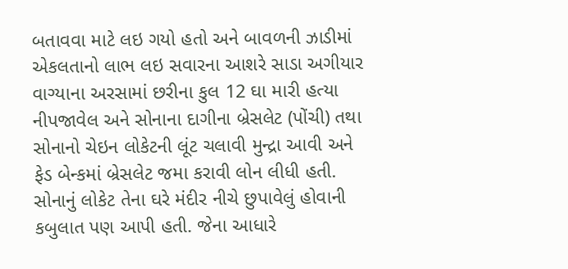બતાવવા માટે લઇ ગયો હતો અને બાવળની ઝાડીમાં એકલતાનો લાભ લઇ સવારના આશરે સાડા અગીયાર વાગ્યાના અરસામાં છરીના કુલ 12 ઘા મારી હત્યા નીપજાવેલ અને સોનાના દાગીના બ્રેસલેટ (પોંચી) તથા સોનાનો ચેઇન લોકેટની લૂંટ ચલાવી મુન્દ્રા આવી અને ફેડ બેન્કમાં બ્રેસલેટ જમા કરાવી લોન લીધી હતી. સોનાનું લોકેટ તેના ઘરે મંદીર નીચે છુપાવેલું હોવાની કબુલાત પણ આપી હતી. જેના આધારે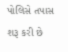પોલિસે તપાસ શરૂ કરી છે